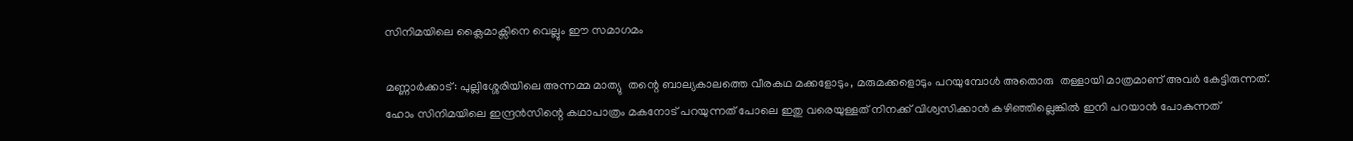സിനിമയിലെ ക്ലൈമാക്സിനെ വെല്ലും ഈ സമാഗമം

മണ്ണാർക്കാട്: പുല്ലിശ്ശേരിയിലെ അന്നമ്മ മാത്യു  തന്റെ ബാല്യകാലത്തെ വീരകഥ മക്കളോടും, മരുമക്കളൊടും പറയുമ്പോൾ അതൊരു  തള്ളായി മാത്രമാണ് അവർ കേട്ടിരുന്നത്. ഹോം സിനിമയിലെ ഇന്ദ്രൻസിന്റെ കഥാപാത്രം മകനോട് പറയുന്നത് പോലെ ഇതു വരെയുള്ളത് നിനക്ക് വിശ്വസിക്കാൻ കഴിഞ്ഞില്ലെങ്കിൽ ഇനി പറയാൻ പോകുന്നത്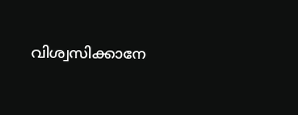വിശ്വസിക്കാനേ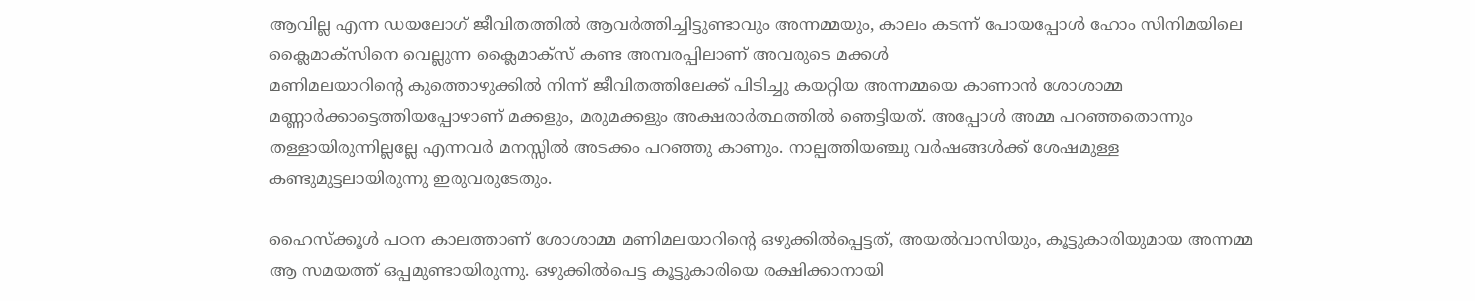ആവില്ല എന്ന ഡയലോഗ് ജീവിതത്തിൽ ആവർത്തിച്ചിട്ടുണ്ടാവും അന്നമ്മയും, കാലം കടന്ന് പോയപ്പോൾ ഹോം സിനിമയിലെ ക്ലൈമാക്സിനെ വെല്ലുന്ന ക്ലൈമാക്സ് കണ്ട അമ്പരപ്പിലാണ് അവരുടെ മക്കൾ
മണിമലയാറിന്റെ കുത്തൊഴുക്കിൽ നിന്ന് ജീവിതത്തിലേക്ക് പിടിച്ചു കയറ്റിയ അന്നമ്മയെ കാണാൻ ശോശാമ്മ മണ്ണാർക്കാട്ടെത്തിയപ്പോഴാണ് മക്കളും, മരുമക്കളും അക്ഷരാർത്ഥത്തിൽ ഞെട്ടിയത്. അപ്പോൾ അമ്മ പറഞ്ഞതൊന്നും തള്ളായിരുന്നില്ലല്ലേ എന്നവർ മനസ്സിൽ അടക്കം പറഞ്ഞു കാണും. നാല്പത്തിയഞ്ചു വർഷങ്ങൾക്ക് ശേഷമുള്ള കണ്ടുമുട്ടലായിരുന്നു ഇരുവരുടേതും.

ഹൈസ്ക്കൂൾ പഠന കാലത്താണ് ശോശാമ്മ മണിമലയാറിന്റെ ഒഴുക്കിൽപ്പെട്ടത്, അയൽവാസിയും, കൂട്ടുകാരിയുമായ അന്നമ്മ ആ സമയത്ത് ഒപ്പമുണ്ടായിരുന്നു. ഒഴുക്കിൽപെട്ട കൂട്ടുകാരിയെ രക്ഷിക്കാനായി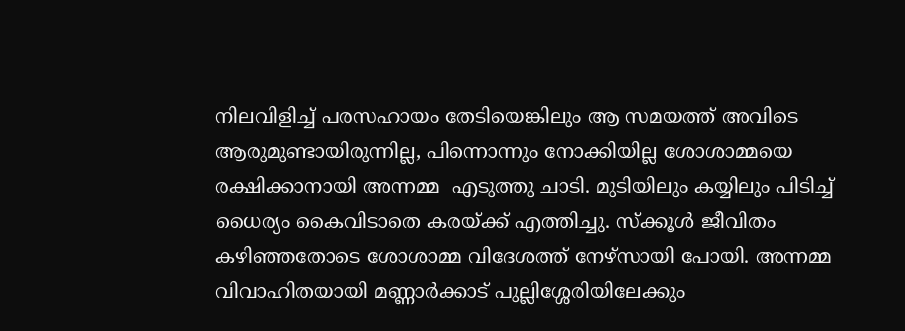നിലവിളിച്ച് പരസഹായം തേടിയെങ്കിലും ആ സമയത്ത് അവിടെ ആരുമുണ്ടായിരുന്നില്ല, പിന്നൊന്നും നോക്കിയില്ല ശോശാമ്മയെ രക്ഷിക്കാനായി അന്നമ്മ  എടുത്തു ചാടി. മുടിയിലും കയ്യിലും പിടിച്ച് ധൈര്യം കൈവിടാതെ കരയ്ക്ക് എത്തിച്ചു. സ്ക്കൂൾ ജീവിതം കഴിഞ്ഞതോടെ ശോശാമ്മ വിദേശത്ത് നേഴ്സായി പോയി. അന്നമ്മ വിവാഹിതയായി മണ്ണാർക്കാട് പുല്ലിശ്ശേരിയിലേക്കും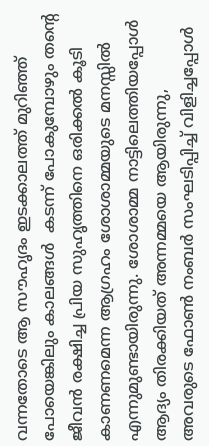വന്നതോടെ ആ സൗഹൃദം ഇടക്കാലത്ത് മുറിഞ്ഞ് പോയെങ്കിലും കാലങ്ങൾ  കടന്ന് പോകുമ്പോഴും തന്റെ ജീവൻ രക്ഷിച്ച പ്രിയ സുഹൃത്തിനെ ഒരിക്കൽ കൂടി കാണണമെന്ന ആഗ്രഹം ശോശാമ്മയുടെ മനസ്സിൽ എന്നുമുണ്ടായിരുന്നു. ശോശാമ്മ നാട്ടിലെത്തിയപ്പോൾ ആദ്യം തിരക്കിയത് അന്നമ്മയെ ആയിരുന്നു, അവരുടെ ഫോൺ നംബർ സംഘടിപ്പിച്ച് വിളിച്ചപ്പോൾ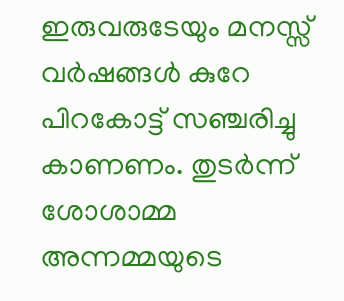ഇരുവരുടേയും മനസ്സ് വർഷങ്ങൾ കുറേ പിറകോട്ട് സഞ്ചരിച്ചു കാണണം. തുടർന്ന് ശോശാമ്മ അന്നമ്മയുടെ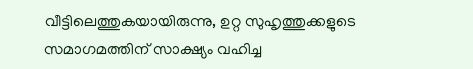വീട്ടിലെത്തുകയായിരുന്നു, ഉറ്റ സുഹൃത്തുക്കളുടെ സമാഗമത്തിന് സാക്ഷ്യം വഹിച്ച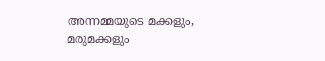അന്നമ്മയുടെ മക്കളും, മരുമക്കളും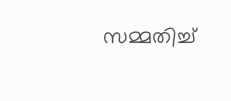സമ്മതിച്ച്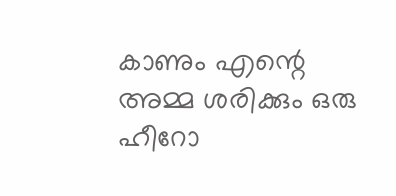കാണും എന്റെ അമ്മ ശരിക്കും ഒരു ഹീറോ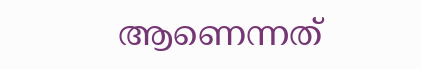ആണെന്നത്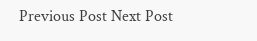Previous Post Next Post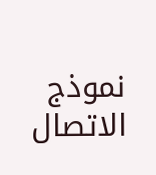نموذج الاتصال